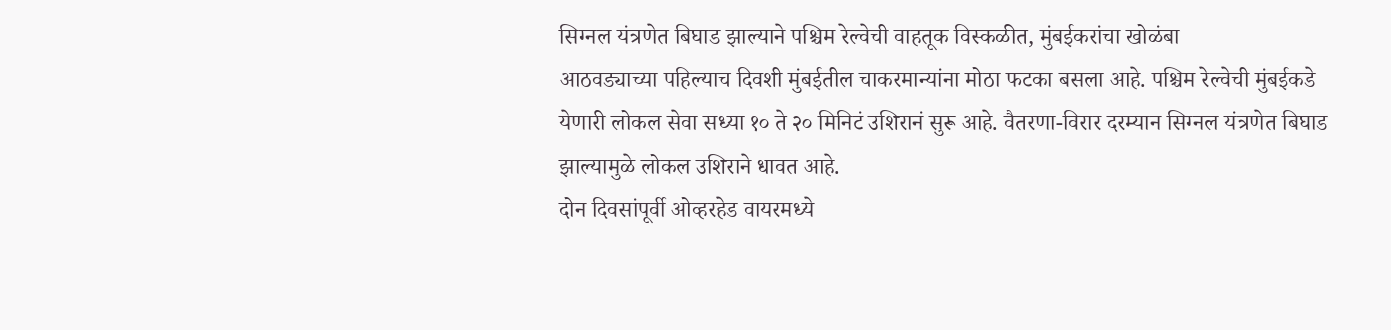सिग्नल यंत्रणेत बिघाड झाल्याने पश्चिम रेल्वेची वाहतूक विस्कळीत, मुंबईकरांचा खोळंबा
आठवड्याच्या पहिल्याच दिवशी मुंबईतील चाकरमान्यांना मोठा फटका बसला आहे. पश्चिम रेल्वेची मुंबईकडे येणारी लोकल सेवा सध्या १० ते २० मिनिटं उशिरानं सुरू आहे. वैतरणा-विरार दरम्यान सिग्नल यंत्रणेत बिघाड झाल्यामुळे लोकल उशिराने धावत आहे.
दोन दिवसांपूर्वी ओव्हरहेड वायरमध्ये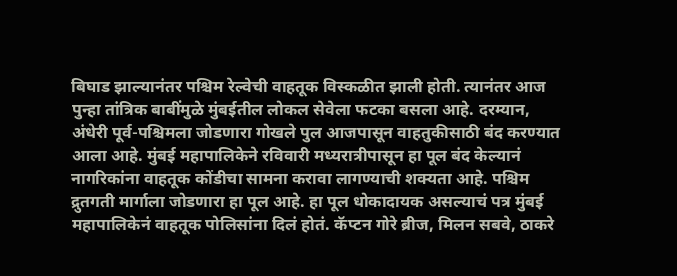बिघाड झाल्यानंतर पश्चिम रेल्वेची वाहतूक विस्कळीत झाली होती. त्यानंतर आज पुन्हा तांत्रिक बाबींमुळे मुंबईतील लोकल सेवेला फटका बसला आहे. दरम्यान, अंधेरी पूर्व-पश्चिमला जोडणारा गोखले पुल आजपासून वाहतुकीसाठी बंद करण्यात आला आहे. मुंबई महापालिकेने रविवारी मध्यरात्रीपासून हा पूल बंद केल्यानं नागरिकांना वाहतूक कोंडीचा सामना करावा लागण्याची शक्यता आहे. पश्चिम द्रुतगती मार्गाला जोडणारा हा पूल आहे. हा पूल धोकादायक असल्याचं पत्र मुंबई महापालिकेनं वाहतूक पोलिसांना दिलं होतं. कॅप्टन गोरे ब्रीज, मिलन सबवे, ठाकरे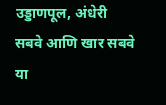उड्डाणपूल, अंधेरी सबवे आणि खार सबवे या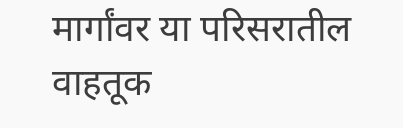मार्गांवर या परिसरातील वाहतूक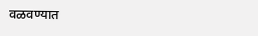वळवण्यात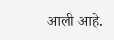आली आहे.